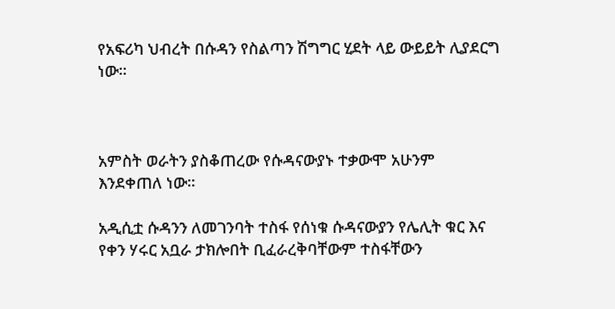የአፍሪካ ህብረት በሱዳን የስልጣን ሽግግር ሂደት ላይ ውይይት ሊያደርግ ነው፡፡



አምስት ወራትን ያስቆጠረው የሱዳናውያኑ ተቃውሞ አሁንም እንደቀጠለ ነው፡፡

አዲሲቷ ሱዳንን ለመገንባት ተስፋ የሰነቁ ሱዳናውያን የሌሊት ቁር እና የቀን ሃሩር አቧራ ታክሎበት ቢፈራረቅባቸውም ተስፋቸውን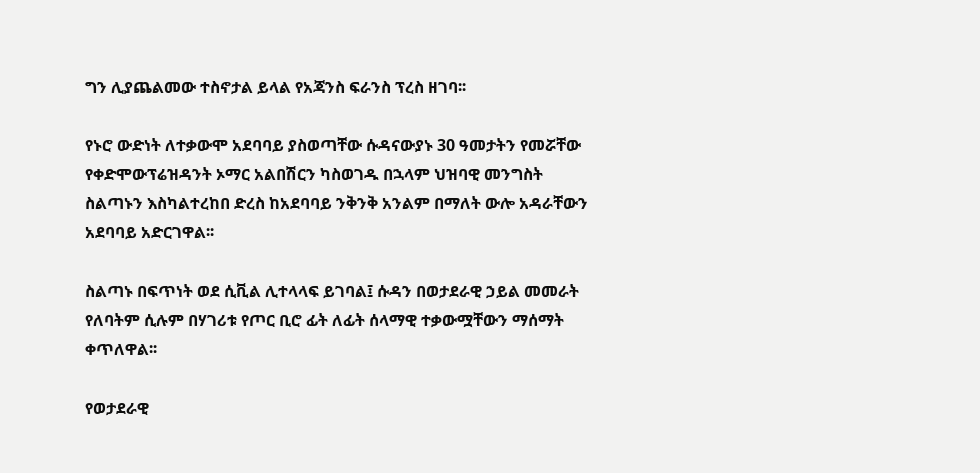ግን ሊያጨልመው ተስኖታል ይላል የአጃንስ ፍራንስ ፕረስ ዘገባ፡፡

የኑሮ ውድነት ለተቃውሞ አደባባይ ያስወጣቸው ሱዳናውያኑ 30 ዓመታትን የመሯቸው የቀድሞውፕሬዝዳንት ኦማር አልበሽርን ካስወገዱ በኋላም ህዝባዊ መንግስት ስልጣኑን እስካልተረከበ ድረስ ከአደባባይ ንቅንቅ አንልም በማለት ውሎ አዳራቸውን አደባባይ አድርገዋል፡፡

ስልጣኑ በፍጥነት ወደ ሲቪል ሊተላላፍ ይገባል፤ ሱዳን በወታደራዊ ኃይል መመራት የለባትም ሲሉም በሃገሪቱ የጦር ቢሮ ፊት ለፊት ሰላማዊ ተቃውሟቸውን ማሰማት ቀጥለዋል፡፡

የወታደራዊ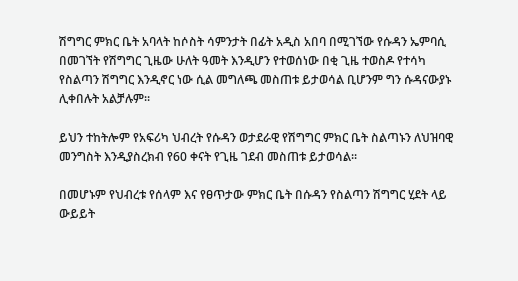ሽግግር ምክር ቤት አባላት ከሶስት ሳምንታት በፊት አዲስ አበባ በሚገኘው የሱዳን ኤምባሲ በመገኘት የሽግግር ጊዜው ሁለት ዓመት እንዲሆን የተወሰነው በቂ ጊዜ ተወስዶ የተሳካ የስልጣን ሽግግር እንዲኖር ነው ሲል መግለጫ መስጠቱ ይታወሳል ቢሆንም ግን ሱዳናውያኑ ሊቀበሉት አልቻሉም፡፡

ይህን ተከትሎም የአፍሪካ ህብረት የሱዳን ወታደራዊ የሽግግር ምክር ቤት ስልጣኑን ለህዝባዊ መንግስት እንዲያስረክብ የ60 ቀናት የጊዜ ገደብ መስጠቱ ይታወሳል፡፡

በመሆኑም የህብረቱ የሰላም እና የፀጥታው ምክር ቤት በሱዳን የስልጣን ሽግግር ሂደት ላይ ውይይት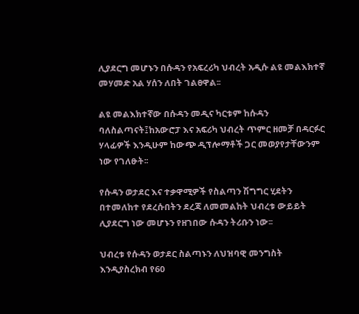ሊያደርግ መሆኑን በሱዳን የአፍረሪካ ህብረት አዲሱ ልዩ መልእክተኛ መሃመድ አል ሃሰን ለበት ገልፀዋል፡፡

ልዩ መልእክተኛው በሱዳን መዲና ካርቱም ከሱዳን ባለስልጣናት፤ከአውሮፓ እና አፍሪካ ህብረት ጥምር ዘመቻ በዳርፉር ሃላፊዎች እንዲሁም ከውጭ ዲፕሎማቶች ጋር መወያየታቸውንም ነው የገለፁት፡፡

የሱዳን ወታደር እና ተቃዋሚዎች የስልጣን ሽግግር ሂደትን በተመለከተ የደረሱበትን ደረጃ ለመመልከት ህብረቱ ውይይት ሊያደርግ ነው መሆኑን የዘገበው ሱዳን ትሪቡን ነው፡፡

ህብረቱ የሱዳን ወታደር ስልጣኑን ለህዝባዊ መንግስት እንዲያስረክብ የ60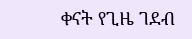ቀናት የጊዜ ገደብ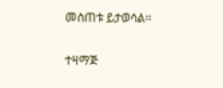መስጠቱ ይታወሳል፡፡


ተዛማጅ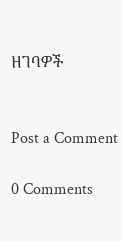ዘገባዎች


Post a Comment

0 Comments